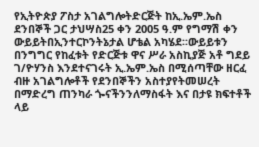የኢትዮጵያ ፖስታ አገልግሎትድርጅት ከኢ.ኤም.ኤስ ደንበኞች ጋር ታህሣስ25 ቀን 2005 ዓ.ም የግማሽ ቀን ውይይትበኢንተርኮንትኔታል ሆቴል አካሄደ፡፡ውይይቱን በንግግር የከፈቱት የድርጅቱ ዋና ሥራ አስኪያጅ አቶ ግደይ ገ/ዮሃንስ እንደተናገሩት ኢ.ኤም.ኤስ በሚሰጣቸው ዘርፈ ብዙ አገልግሎቶች የደንበኞችን አስተያየትመሠረት በማድረግ ጠንካራ ጐናችንንለማስፋት እና በታዩ ክፍተቶች ላይ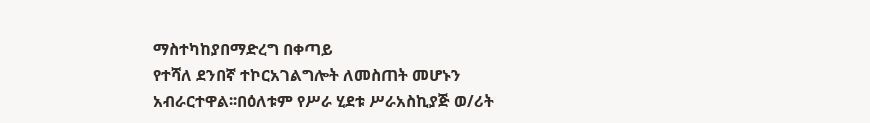ማስተካከያበማድረግ በቀጣይ
የተሻለ ደንበኛ ተኮርአገልግሎት ለመስጠት መሆኑን አብራርተዋል፡፡በዕለቱም የሥራ ሂደቱ ሥራአስኪያጅ ወ/ሪት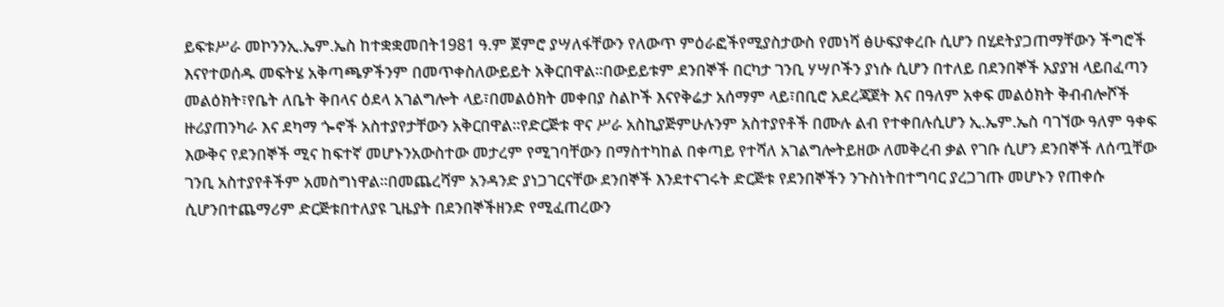ይፍቱሥራ መኮንንኢ.ኤም.ኤስ ከተቋቋመበት1981 ዓ.ም ጀምሮ ያሣለፋቸውን የለውጥ ምዕራፎችየሚያስታውስ የመነሻ ፅሁፍያቀረቡ ሲሆን በሂደትያጋጠማቸውን ችግሮች እናየተወሰዱ መፍትሄ አቅጣጫዎችንም በመጥቀስለውይይት አቅርበዋል፡፡በውይይቱም ደንበኞች በርካታ ገንቢ ሃሣቦችን ያነሱ ሲሆን በተለይ በደንበኞች አያያዝ ላይበፈጣን መልዕክት፣የቤት ለቤት ቅበላና ዕደላ አገልግሎት ላይ፣በመልዕክት መቀበያ ስልኮች እናየቅሬታ አሰማም ላይ፣በቢሮ አደረጃጀት እና በዓለም አቀፍ መልዕክት ቅብብሎሾች ዙሪያጠንካራ እና ደካማ ጐኖች አስተያየታቸውን አቅርበዋል፡፡የድርጅቱ ዋና ሥራ አስኪያጅምሁሉንም አስተያየቶች በሙሉ ልብ የተቀበሉሲሆን ኢ.ኤም.ኤስ ባገኘው ዓለም ዓቀፍ እውቅና የደንበኞች ሚና ከፍተኛ መሆኑንአውስተው መታረም የሚገባቸውን በማስተካከል በቀጣይ የተሻለ አገልግሎትይዘው ለመቅረብ ቃል የገቡ ሲሆን ደንበኞች ለሰጧቸው ገንቢ አስተያየቶችም አመስግነዋል፡፡በመጨረሻም አንዳንድ ያነጋገርናቸው ደንበኞች እንደተናገሩት ድርጅቱ የደንበኞችን ንጉስነትበተግባር ያረጋገጡ መሆኑን የጠቀሱ ሲሆንበተጨማሪም ድርጅቱበተለያዩ ጊዜያት በደንበኞችዘንድ የሚፈጠረውን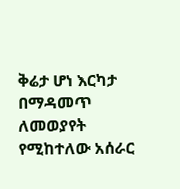ቅሬታ ሆነ እርካታ በማዳመጥ ለመወያየት የሚከተለው አሰራር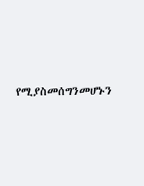የሚያስመሰግንመሆኑን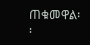ጠቁመዋል፡፡